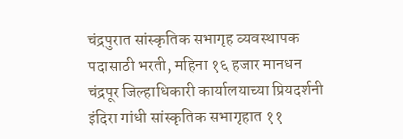चंद्रपुरात सांस्कृतिक सभागृह व्यवस्थापक पदासाठी भरती, महिना १६ हजार मानधन
चंद्रपूर जिल्हाधिकारी कार्यालयाच्या प्रियदर्शनी इंदिरा गांधी सांस्कृतिक सभागृहात ११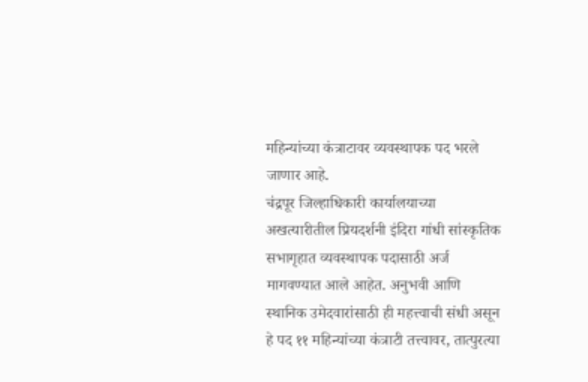महिन्यांच्या कंत्राटावर व्यवस्थापक पद भरले जाणार आहे.
चंद्रपूर जिल्हाधिकारी कार्यालयाच्या अखत्यारीतील प्रियदर्शनी इंदिरा गांधी सांस्कृतिक सभागृहात व्यवस्थापक पदासाठी अर्ज मागवण्यात आले आहेत. अनुभवी आणि स्थानिक उमेदवारांसाठी ही महत्त्वाची संधी असून हे पद ११ महिन्यांच्या कंत्राटी तत्त्वावर, तात्पुरत्या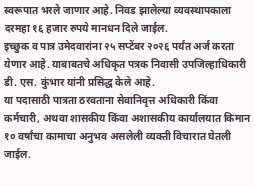स्वरूपात भरले जाणार आहे. निवड झालेल्या व्यवस्थापकाला दरमहा १६ हजार रुपये मानधन दिले जाईल.
इच्छुक व पात्र उमेदवारांना २५ सप्टेंबर २०२६ पर्यंत अर्ज करता येणार आहे. याबाबतचे अधिकृत पत्रक निवासी उपजिल्हाधिकारी डी. एस. कुंभार यांनी प्रसिद्ध केले आहे.
या पदासाठी पात्रता ठरवताना सेवानिवृत्त अधिकारी किंवा कर्मचारी, अथवा शासकीय किंवा अशासकीय कार्यालयात किमान १० वर्षांचा कामाचा अनुभव असलेली व्यक्ती विचारात घेतली जाईल.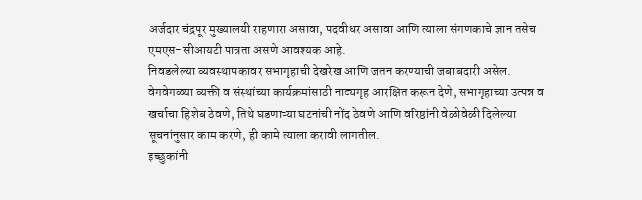अर्जदार चंद्रपूर मुख्यालयी राहणारा असावा, पदवीधर असावा आणि त्याला संगणकाचे ज्ञान तसेच एमएस-सीआयटी पात्रता असणे आवश्यक आहे.
निवडलेल्या व्यवस्थापकावर सभागृहाची देखरेख आणि जतन करण्याची जबाबदारी असेल. वेगवेगळ्या व्यक्ती व संस्थांच्या कार्यक्रमांसाठी नाट्यगृह आरक्षित करून देणे, सभागृहाच्या उत्पन्न व खर्चाचा हिशेब ठेवणे, तिथे घडणाऱ्या घटनांची नोंद ठेवणे आणि वरिष्ठांनी वेळोवेळी दिलेल्या सूचनांनुसार काम करणे, ही कामे त्याला करावी लागतील.
इच्छुकांनी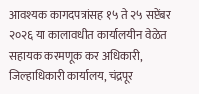आवश्यक कागदपत्रांसह १५ ते २५ सप्टेंबर २०२६ या कालावधीत कार्यालयीन वेळेत सहायक करमणूक कर अधिकारी, जिल्हाधिकारी कार्यालय, चंद्रपूर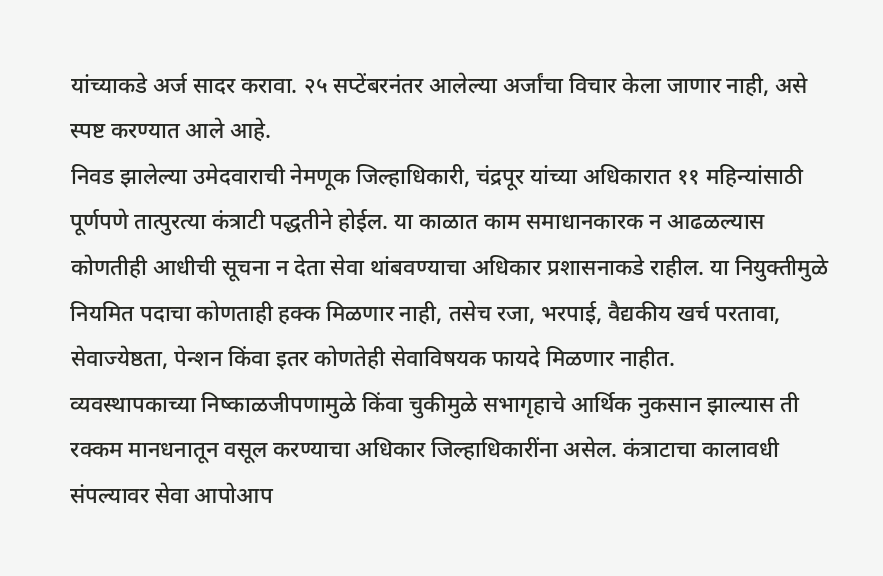यांच्याकडे अर्ज सादर करावा. २५ सप्टेंबरनंतर आलेल्या अर्जांचा विचार केला जाणार नाही, असे स्पष्ट करण्यात आले आहे.
निवड झालेल्या उमेदवाराची नेमणूक जिल्हाधिकारी, चंद्रपूर यांच्या अधिकारात ११ महिन्यांसाठी पूर्णपणे तात्पुरत्या कंत्राटी पद्धतीने होईल. या काळात काम समाधानकारक न आढळल्यास कोणतीही आधीची सूचना न देता सेवा थांबवण्याचा अधिकार प्रशासनाकडे राहील. या नियुक्तीमुळे नियमित पदाचा कोणताही हक्क मिळणार नाही, तसेच रजा, भरपाई, वैद्यकीय खर्च परतावा, सेवाज्येष्ठता, पेन्शन किंवा इतर कोणतेही सेवाविषयक फायदे मिळणार नाहीत.
व्यवस्थापकाच्या निष्काळजीपणामुळे किंवा चुकीमुळे सभागृहाचे आर्थिक नुकसान झाल्यास ती रक्कम मानधनातून वसूल करण्याचा अधिकार जिल्हाधिकारींना असेल. कंत्राटाचा कालावधी संपल्यावर सेवा आपोआप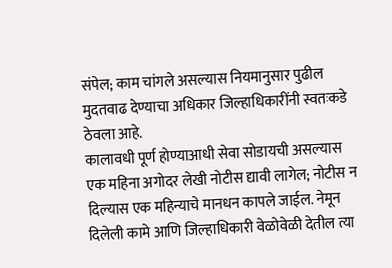संपेल; काम चांगले असल्यास नियमानुसार पुढील मुदतवाढ देण्याचा अधिकार जिल्हाधिकारींनी स्वतःकडे ठेवला आहे.
कालावधी पूर्ण होण्याआधी सेवा सोडायची असल्यास एक महिना अगोदर लेखी नोटीस द्यावी लागेल; नोटीस न दिल्यास एक महिन्याचे मानधन कापले जाईल. नेमून दिलेली कामे आणि जिल्हाधिकारी वेळोवेळी देतील त्या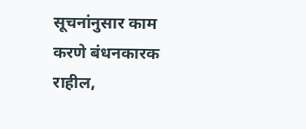सूचनांनुसार काम करणे बंधनकारक राहील,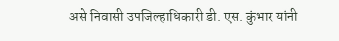असे निवासी उपजिल्हाधिकारी डी. एस. कुंभार यांनी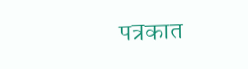पत्रकात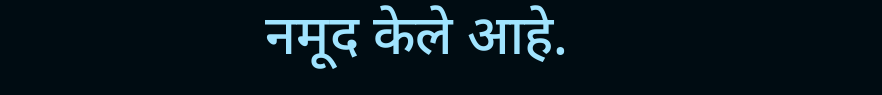नमूद केले आहे.